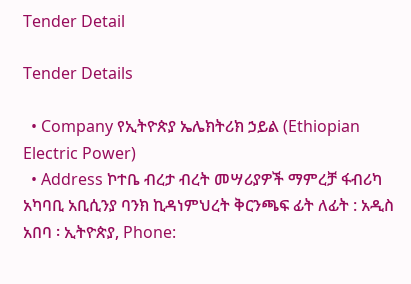Tender Detail

Tender Details

  • Company የኢትዮጵያ ኤሌክትሪክ ኃይል (Ethiopian Electric Power)
  • Address ኮተቤ ብረታ ብረት መሣሪያዎች ማምረቻ ፋብሪካ አካባቢ አቢሲንያ ባንክ ኪዳነምህረት ቅርንጫፍ ፊት ለፊት : አዲስ አበባ ፡ ኢትዮጵያ, Phone: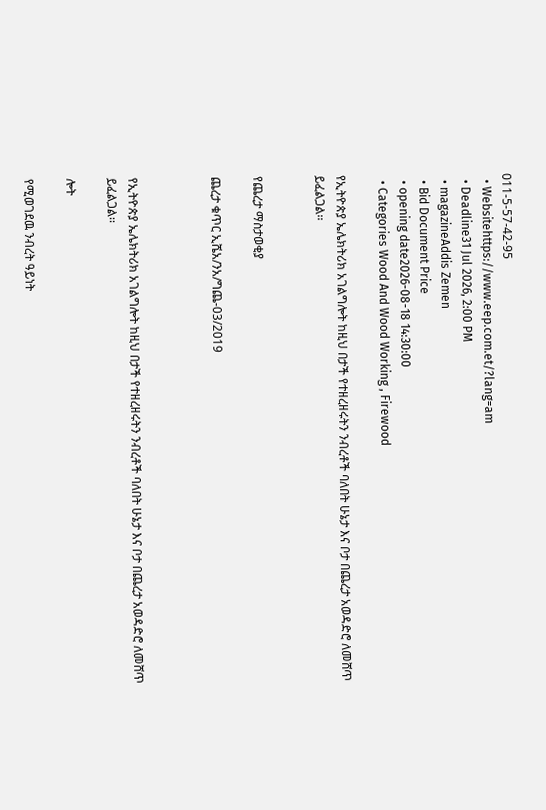011-5-57-42-95
  • Websitehttps://www.eep.com.et/?lang=am
  • Deadline31 Jul 2026, 2:00 PM
  • magazineAddis Zemen
  • Bid Document Price
  • opening date2026-08-18 14:30:00
  • Categories Wood And Wood Working , Firewood

የኢትዮጵያ ኤሌክትሪክ አገልግሎት ከዚህ በታች የተዘረዘሩትን ንብረቶች ባለበት ሁኔታ እና ቦታ በጨረታ አወዳድሮ ለመሸጥ ይፈልጋል፡፡


የጨረታ ማስታወቂያ

ጨረታ ቁጥር ኢሼአ/ንአ/ግጨ-03/2019



የኢትዮጵያ ኤሌክትሪክ አገልግሎት ከዚህ በታች የተዘረዘሩትን ንብረቶች ባለበት ሁኔታ እና ቦታ በጨረታ አወዳድሮ ለመሸጥ ይፈልጋል፡፡

ሎት

የሚወገደዉ ንብረት ዓይነት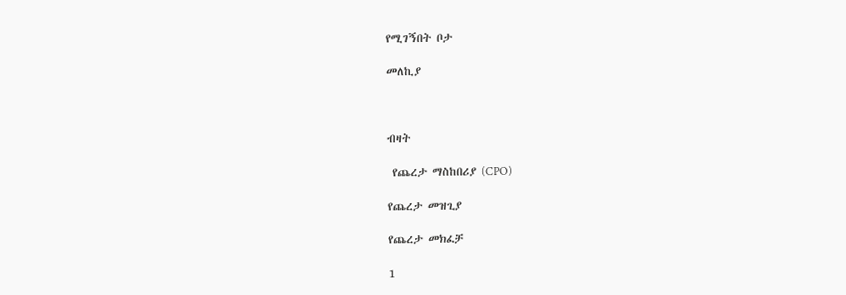የሚገኝበት ቦታ

መለኪያ



ብዛት

 የጨረታ ማስከበሪያ (CPO)

የጨረታ መዝጊያ

የጨረታ መክፈቻ

1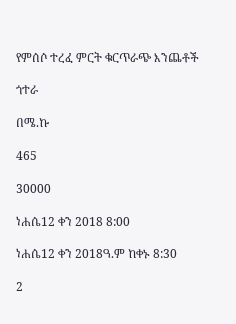የምሰሶ ተረፈ ምርት ቁርጥራጭ እንጨቶች

ጎተራ

በሜ.ኩ

465

30000

ነሐሴ12 ቀን 2018 8:00

ነሐሴ12 ቀን 2018ዓ.ም ከቀኑ 8:30

2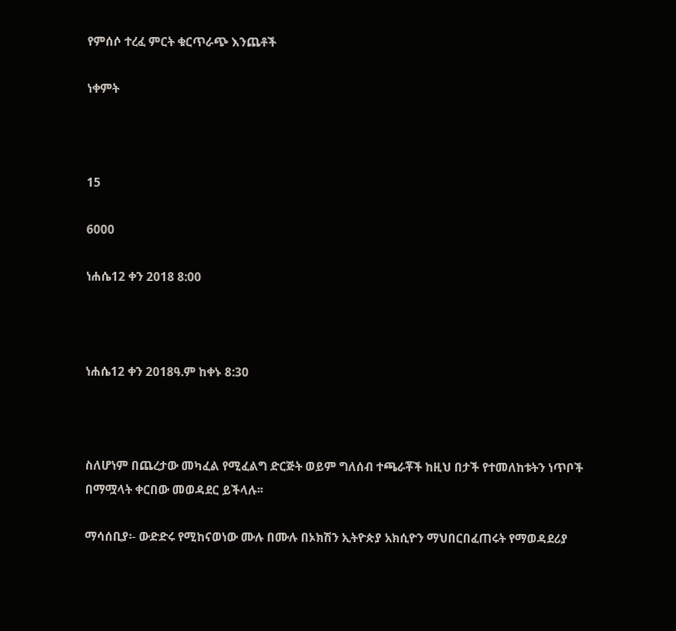የምሰሶ ተረፈ ምርት ቁርጥራጭ እንጨቶች

ነቀምት



15

6000

ነሐሴ12 ቀን 2018 8:00



ነሐሴ12 ቀን 2018ዓ.ም ከቀኑ 8:30



ስለሆነም በጨረታው መካፈል የሚፈልግ ድርጅት ወይም ግለሰብ ተጫራቾች ከዚህ በታች የተመለከቱትን ነጥቦች በማሟላት ቀርበው መወዳደር ይችላሉ፡፡

ማሳሰቢያ፡- ውድድሩ የሚከናወነው ሙሉ በሙሉ በኦክሽን ኢትዮጵያ አክሲዮን ማህበርበፈጠሩት የማወዳደሪያ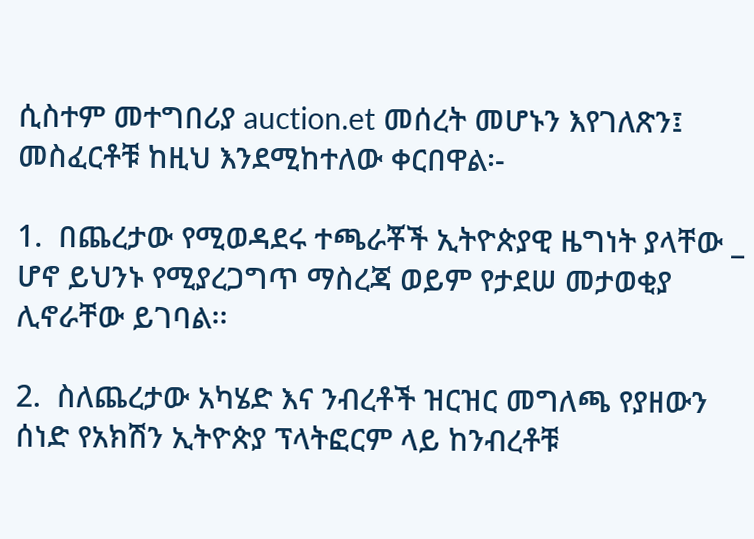ሲስተም መተግበሪያ auction.et መሰረት መሆኑን እየገለጽን፤ መስፈርቶቹ ከዚህ እንደሚከተለው ቀርበዋል፡-

1.  በጨረታው የሚወዳደሩ ተጫራቾች ኢትዮጵያዊ ዜግነት ያላቸው _ ሆኖ ይህንኑ የሚያረጋግጥ ማስረጃ ወይም የታደሠ መታወቂያ ሊኖራቸው ይገባል፡፡

2.  ስለጨረታው አካሄድ እና ንብረቶች ዝርዝር መግለጫ የያዘውን ሰነድ የአክሽን ኢትዮጵያ ፕላትፎርም ላይ ከንብረቶቹ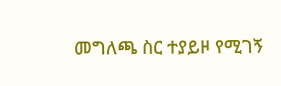መግለጫ ስር ተያይዞ የሚገኝ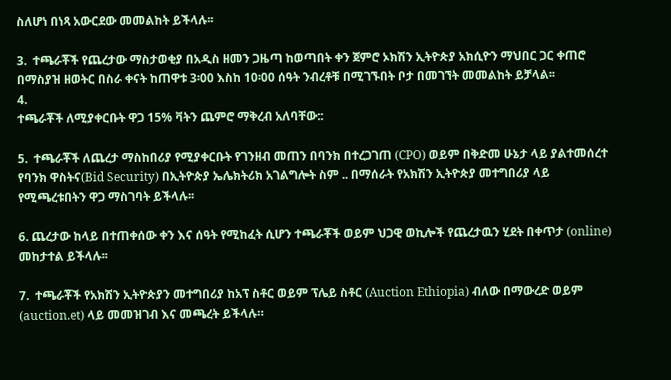ስለሆነ በነጻ አውርደው መመልከት ይችላሉ፡፡

3.  ተጫራቾች የጨረታው ማስታወቂያ በአዲስ ዘመን ጋዜጣ ከወጣበት ቀን ጀምሮ ኦክሽን ኢትዮጵያ አክሲዮን ማህበር ጋር ቀጠሮ በማስያዝ ዘወትር በስራ ቀናት ከጠዋቱ 3፡00 እስከ 10፡00 ሰዓት ንብረቶቹ በሚገኙበት ቦታ በመገኘት መመልከት ይቻላል፡፡
4.
ተጫራቾች ለሚያቀርቡት ዋጋ 15% ቫትን ጨምሮ ማቅረብ አለባቸው::

5.  ተጫራቾች ለጨረታ ማስከበሪያ የሚያቀርቡት የገንዘብ መጠን በባንክ በተረጋገጠ (CPO) ወይም በቅድመ ሁኔታ ላይ ያልተመሰረተ የባንክ ዋስትና(Bid Security) በኢትዮጵያ ኤሌክትሪክ አገልግሎት ስም .. በማሰራት የአክሽን ኢትዮጵያ መተግበሪያ ላይ የሚጫረቱበትን ዋጋ ማስገባት ይችላሉ፡፡

6. ጨረታው ከላይ በተጠቀሰው ቀን እና ሰዓት የሚከፈት ሲሆን ተጫራቾች ወይም ህጋዊ ወኪሎች የጨረታዉን ሂደት በቀጥታ (online) መከታተል ይችላሉ፡፡

7.  ተጫራቾች የአክሽን ኢትዮጵያን መተግበሪያ ከአፕ ስቶር ወይም ፕሌይ ስቶር (Auction Ethiopia) ብለው በማውረድ ወይም (auction.et) ላይ መመዝገብ እና መጫረት ይችላሉ።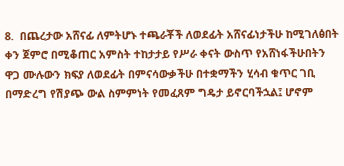8.  በጨረታው አሸናፊ ለምትሆኑ ተጫራቾች ለወደፊት አሸናፊነታችሁ ከሚገለፅበት ቀን ጀምሮ በሚቆጠር አምስት ተከታታይ የሥራ ቀናት ውስጥ የአሸነፋችሁበትን ዋጋ ሙሉውን ክፍያ ለወደፊት በምናሳውቃችሁ በተቋማችን ሂሳብ ቁጥር ገቢ በማድረግ የሽያጭ ውል ስምምነት የመፈጸም ግዴታ ይኖርባችኋል፤ ሆኖም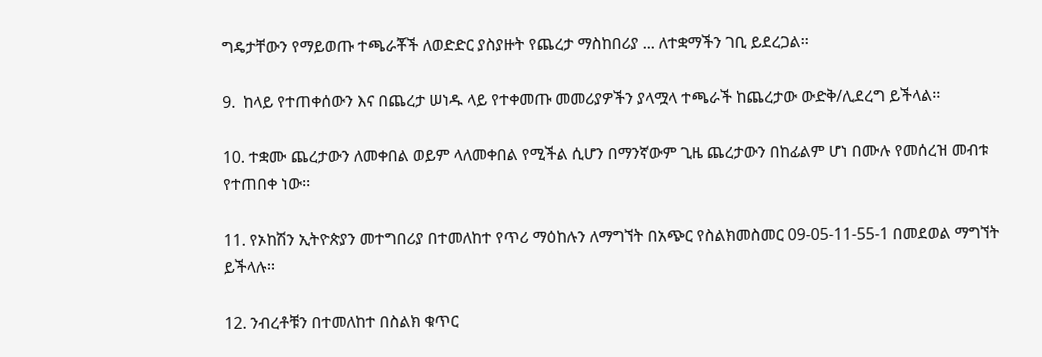ግዴታቸውን የማይወጡ ተጫራቾች ለወድድር ያስያዙት የጨረታ ማስከበሪያ ... ለተቋማችን ገቢ ይደረጋል፡፡

9.  ከላይ የተጠቀሰውን እና በጨረታ ሠነዱ ላይ የተቀመጡ መመሪያዎችን ያላሟላ ተጫራች ከጨረታው ውድቅ/ሊደረግ ይችላል፡፡

10. ተቋሙ ጨረታውን ለመቀበል ወይም ላለመቀበል የሚችል ሲሆን በማንኛውም ጊዜ ጨረታውን በከፊልም ሆነ በሙሉ የመሰረዝ መብቱ የተጠበቀ ነው፡፡

11. የኦከሽን ኢትዮጵያን መተግበሪያ በተመለከተ የጥሪ ማዕከሉን ለማግኘት በአጭር የስልክመስመር 09-05-11-55-1 በመደወል ማግኘት ይችላሉ፡፡

12. ንብረቶቹን በተመለከተ በስልክ ቁጥር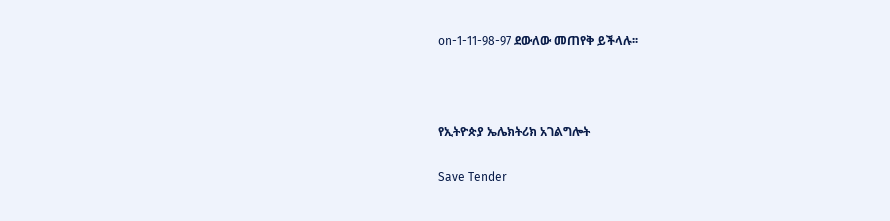on-1-11-98-97 ደውለው መጠየቅ ይችላሉ፡፡



የኢትዮጵያ ኤሌክትሪክ አገልግሎት

Save Tender